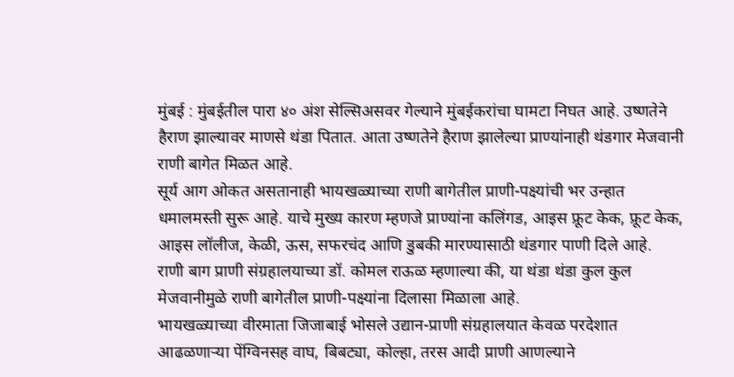मुंबई : मुंबईतील पारा ४० अंश सेल्सिअसवर गेल्याने मुंबईकरांचा घामटा निघत आहे. उष्णतेने हैराण झाल्यावर माणसे थंडा पितात. आता उष्णतेने हैराण झालेल्या प्राण्यांनाही थंडगार मेजवानी राणी बागेत मिळत आहे.
सूर्य आग ओकत असतानाही भायखळ्याच्या राणी बागेतील प्राणी-पक्ष्यांची भर उन्हात धमालमस्ती सुरू आहे. याचे मुख्य कारण म्हणजे प्राण्यांना कलिंगड, आइस फ्रूट केक, फ्रूट केक, आइस लॉलीज, केळी, ऊस, सफरचंद आणि डुबकी मारण्यासाठी थंडगार पाणी दिले आहे.
राणी बाग प्राणी संग्रहालयाच्या डॉ. कोमल राऊळ म्हणाल्या की, या थंडा थंडा कुल कुल मेजवानीमुळे राणी बागेतील प्राणी-पक्ष्यांना दिलासा मिळाला आहे.
भायखळ्याच्या वीरमाता जिजाबाई भोसले उद्यान-प्राणी संग्रहालयात केवळ परदेशात आढळणाऱ्या पेंग्विनसह वाघ, बिबट्या, कोल्हा, तरस आदी प्राणी आणल्याने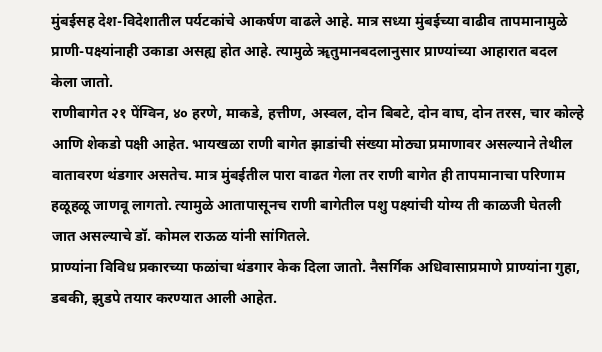मुंबईसह देश-विदेशातील पर्यटकांचे आकर्षण वाढले आहे. मात्र सध्या मुंबईच्या वाढीव तापमानामुळे प्राणी-पक्ष्यांनाही उकाडा असह्य होत आहे. त्यामुळे ॠतुमानबदलानुसार प्राण्यांच्या आहारात बदल केला जातो.
राणीबागेत २१ पेंग्विन, ४० हरणे, माकडे, हत्तीण, अस्वल, दोन बिबटे, दोन वाघ, दोन तरस, चार कोल्हे आणि शेकडो पक्षी आहेत. भायखळा राणी बागेत झाडांची संख्या मोठ्या प्रमाणावर असल्याने तेथील वातावरण थंडगार असतेच. मात्र मुंबईतील पारा वाढत गेला तर राणी बागेत ही तापमानाचा परिणाम हळूहळू जाणवू लागतो. त्यामुळे आतापासूनच राणी बागेतील पशु पक्ष्यांची योग्य ती काळजी घेतली जात असल्याचे डॉ. कोमल राऊळ यांनी सांगितले.
प्राण्यांना विविध प्रकारच्या फळांचा थंडगार केक दिला जातो. नैसर्गिक अधिवासाप्रमाणे प्राण्यांना गुहा, डबकी, झुडपे तयार करण्यात आली आहेत.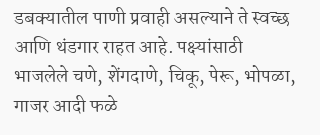डबक्यातील पाणी प्रवाही असल्याने ते स्वच्छ आणि थंडगार राहत आहे. पक्ष्यांसाठी भाजलेले चणे, शेंगदाणे, चिकू, पेरू, भोपळा, गाजर आदी फळे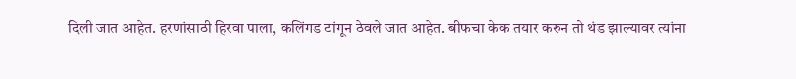दिली जात आहेत. हरणांसाठी हिरवा पाला, कलिंगड टांगून ठेवले जात आहेत. बीफचा केक तयार करुन तो थंड झाल्यावर त्यांना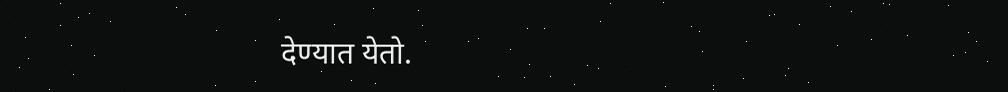देण्यात येतो.